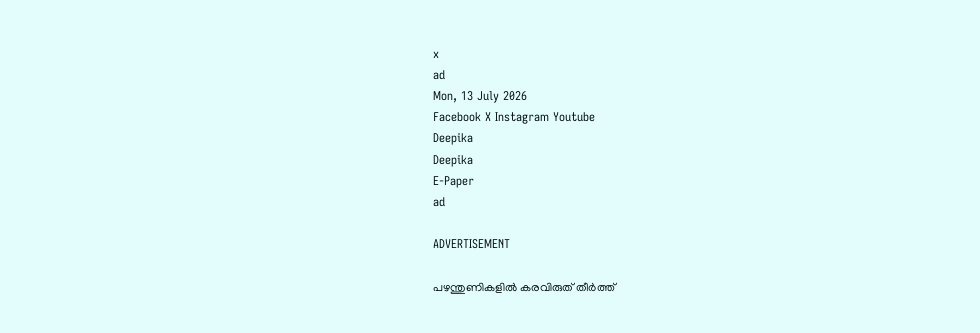x
ad
Mon, 13 July 2026
Facebook X Instagram Youtube
Deepika
Deepika
E-Paper
ad

ADVERTISEMENT

പഴന്തുണികളിൽ കരവിരുത് തീർത്ത്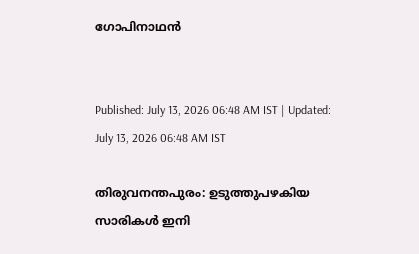ഗോപിനാഥൻ


Published: July 13, 2026 06:48 AM IST | Updated: July 13, 2026 06:48 AM IST

തിരുവനന്തപുരം: ഉടുത്തുപഴകിയ സാരികള്‍ ഇനി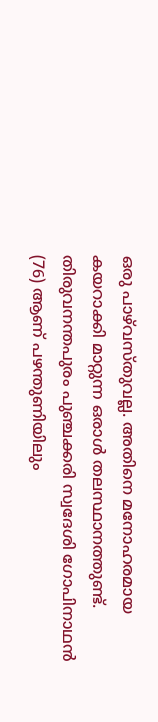ഒരു പാഴ്‌വസ്തുവല്ല. അതിനെ മനോഹരമായ കയറാക്കി മാറ്റുന്ന ഒരാള്‍ തലസ്ഥാനത്തുണ്ട്. തിരുവനന്തപുരം പുഞ്ചക്കരി സ്വദേശി ഗോപിനാഥന്‍ (76) ആണ് പഴന്തുണിയിലും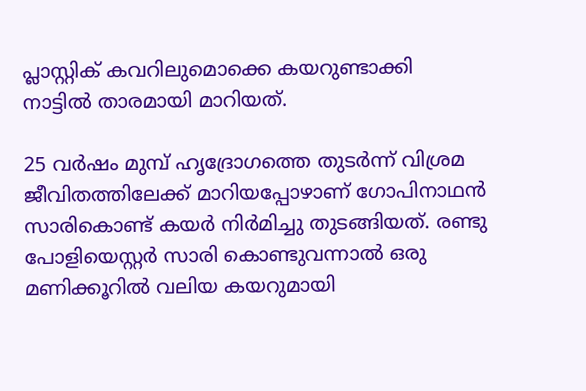പ്ലാസ്റ്റിക് കവറിലുമൊക്കെ കയറുണ്ടാക്കി നാട്ടില്‍ താരമായി മാറിയത്.

25 വര്‍ഷം മുമ്പ് ഹൃദ്രോഗത്തെ തുടര്‍ന്ന് വിശ്രമ ജീവിതത്തിലേക്ക് മാറിയപ്പോഴാണ് ഗോപിനാഥന്‍ സാരികൊണ്ട് കയര്‍ നിര്‍മിച്ചു തുടങ്ങിയത്. രണ്ടു പോളിയെസ്റ്റര്‍ സാരി കൊണ്ടുവന്നാല്‍ ഒരു മണിക്കൂറില്‍ വലിയ കയറുമായി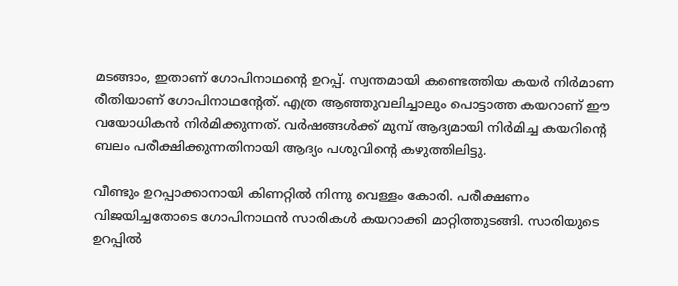മടങ്ങാം, ഇതാണ് ഗോപിനാഥന്‍റെ ഉറപ്പ്. സ്വന്തമായി കണ്ടെത്തിയ കയര്‍ നിര്‍മാണ രീതിയാണ് ഗോപിനാഥന്‍റേത്. എത്ര ആഞ്ഞുവലിച്ചാലും പൊട്ടാത്ത കയറാണ് ഈ വയോധികന്‍ നിര്‍മിക്കുന്നത്. വര്‍ഷങ്ങള്‍ക്ക് മുമ്പ് ആദ്യമായി നിര്‍മിച്ച കയറിന്‍റെ ബലം പരീക്ഷിക്കുന്നതിനായി ആദ്യം പശുവിന്‍റെ കഴുത്തിലിട്ടു.

വീണ്ടും ഉറപ്പാക്കാനായി കിണറ്റില്‍ നിന്നു വെള്ളം കോരി. പരീക്ഷണം വിജയിച്ചതോടെ ഗോപിനാഥന്‍ സാരികള്‍ കയറാക്കി മാറ്റിത്തുടങ്ങി. സാരിയുടെ ഉറപ്പില്‍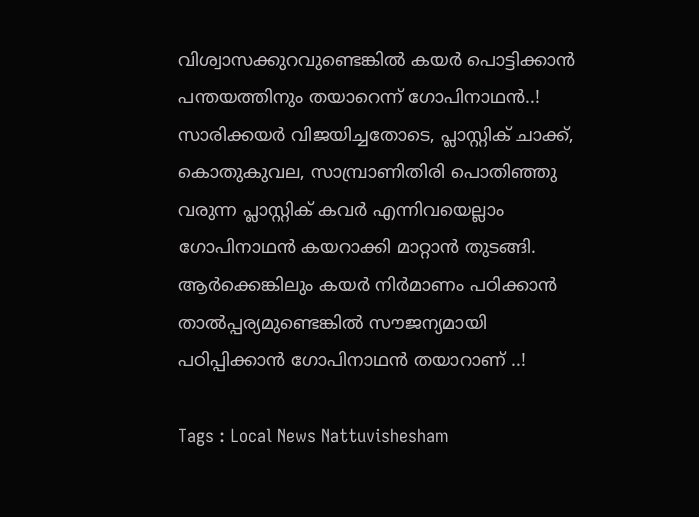വിശ്വാസക്കുറവുണ്ടെങ്കില്‍ കയര്‍ പൊട്ടിക്കാന്‍ പന്തയത്തിനും തയാറെന്ന് ഗോപിനാഥന്‍..! സാരിക്കയര്‍ വിജയിച്ചതോടെ, പ്ലാസ്റ്റിക് ചാക്ക്, കൊതുകുവല, സാമ്പ്രാണിതിരി പൊതിഞ്ഞു വരുന്ന പ്ലാസ്റ്റിക് കവര്‍ എന്നിവയെല്ലാം ഗോപിനാഥന്‍ കയറാക്കി മാറ്റാന്‍ തുടങ്ങി. ആര്‍ക്കെങ്കിലും കയര്‍ നിര്‍മാണം പഠിക്കാന്‍ താല്‍പ്പര്യമുണ്ടെങ്കില്‍ സൗജന്യമായി പഠിപ്പിക്കാന്‍ ഗോപിനാഥന്‍ തയാറാണ് ..!

Tags : Local News Nattuvishesham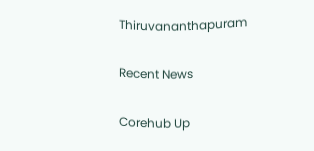Thiruvananthapuram

Recent News

Corehub Up